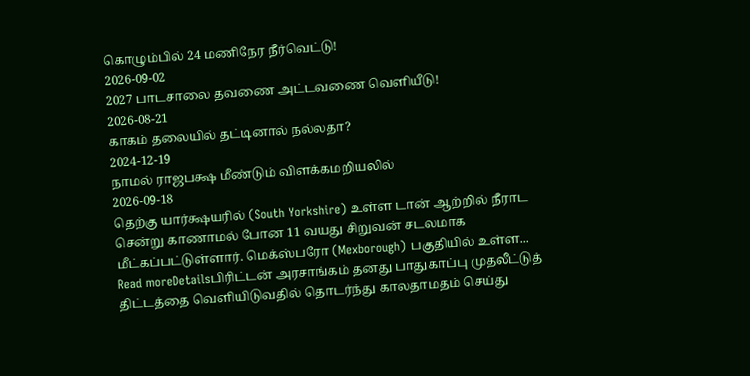கொழும்பில் 24 மணிநேர நீர்வெட்டு!
2026-09-02
2027 பாடசாலை தவணை அட்டவணை வெளியீடு!
2026-08-21
காகம் தலையில் தட்டினால் நல்லதா?
2024-12-19
நாமல் ராஜபக்ஷ மீண்டும் விளக்கமறியலில்
2026-09-18
தெற்கு யார்க்ஷயரில் (South Yorkshire) உள்ள டான் ஆற்றில் நீராட சென்று காணாமல் போன 11 வயது சிறுவன் சடலமாக மீட்கப்பட்டுள்ளார். மெக்ஸ்பரோ (Mexborough) பகுதியில் உள்ள...
Read moreDetailsபிரிட்டன் அரசாங்கம் தனது பாதுகாப்பு முதலீட்டுத் திட்டத்தை வெளியிடுவதில் தொடர்ந்து காலதாமதம் செய்து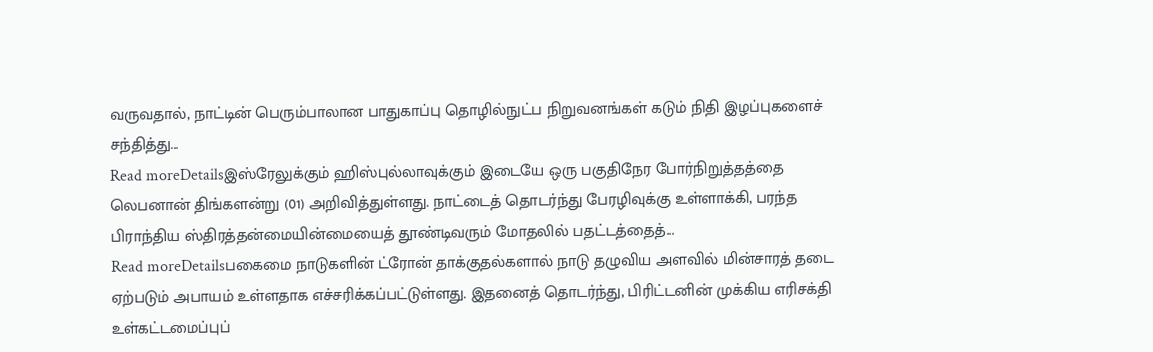வருவதால், நாட்டின் பெரும்பாலான பாதுகாப்பு தொழில்நுட்ப நிறுவனங்கள் கடும் நிதி இழப்புகளைச் சந்தித்து...
Read moreDetailsஇஸ்ரேலுக்கும் ஹிஸ்புல்லாவுக்கும் இடையே ஒரு பகுதிநேர போர்நிறுத்தத்தை லெபனான் திங்களன்று (01) அறிவித்துள்ளது. நாட்டைத் தொடர்ந்து பேரழிவுக்கு உள்ளாக்கி, பரந்த பிராந்திய ஸ்திரத்தன்மையின்மையைத் தூண்டிவரும் மோதலில் பதட்டத்தைத்...
Read moreDetailsபகைமை நாடுகளின் ட்ரோன் தாக்குதல்களால் நாடு தழுவிய அளவில் மின்சாரத் தடை ஏற்படும் அபாயம் உள்ளதாக எச்சரிக்கப்பட்டுள்ளது. இதனைத் தொடர்ந்து, பிரிட்டனின் முக்கிய எரிசக்தி உள்கட்டமைப்புப்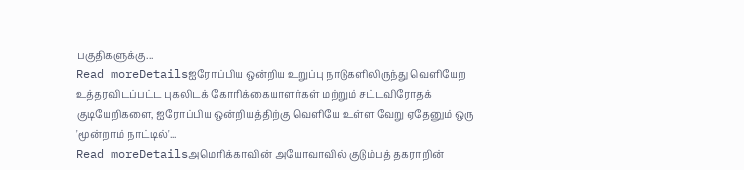பகுதிகளுக்கு...
Read moreDetailsஐரோப்பிய ஒன்றிய உறுப்பு நாடுகளிலிருந்து வௌியேற உத்தரவிடப்பட்ட புகலிடக் கோரிக்கையாளர்கள் மற்றும் சட்டவிரோதக் குடியேறிகளை, ஐரோப்பிய ஒன்றியத்திற்கு வௌியே உள்ள வேறு ஏதேனும் ஒரு 'மூன்றாம் நாட்டில்'...
Read moreDetailsஅமெரிக்காவின் அயோவாவில் குடும்பத் தகராறின்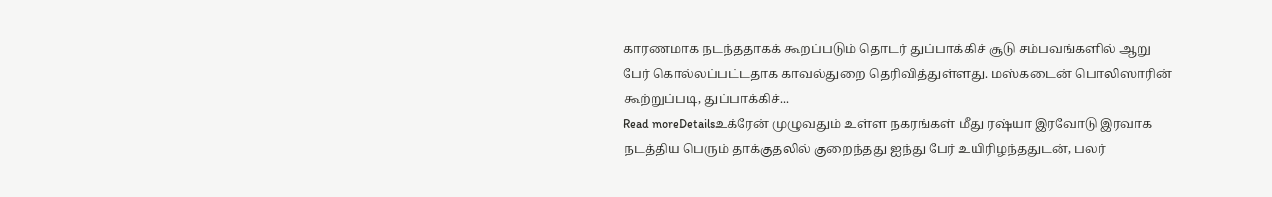காரணமாக நடந்ததாகக் கூறப்படும் தொடர் துப்பாக்கிச் சூடு சம்பவங்களில் ஆறு பேர் கொல்லப்பட்டதாக காவல்துறை தெரிவித்துள்ளது. மஸ்கடைன் பொலிஸாரின் கூற்றுப்படி, துப்பாக்கிச்...
Read moreDetailsஉக்ரேன் முழுவதும் உள்ள நகரங்கள் மீது ரஷ்யா இரவோடு இரவாக நடத்திய பெரும் தாக்குதலில் குறைந்தது ஐந்து பேர் உயிரிழந்ததுடன், பலர்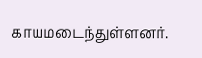காயமடைந்துள்ளனர்.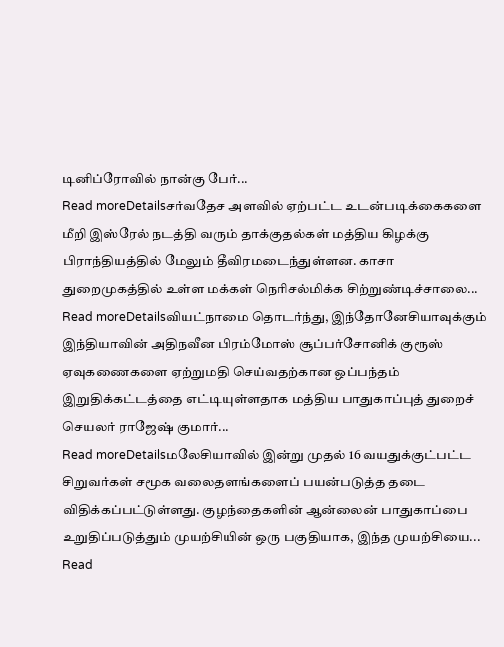டினிப்ரோவில் நான்கு பேர்...
Read moreDetailsசர்வதேச அளவில் ஏற்பட்ட உடன்படிக்கைகளை மீறி இஸ்ரேல் நடத்தி வரும் தாக்குதல்கள் மத்திய கிழக்கு பிராந்தியத்தில் மேலும் தீவிரமடைந்துள்ளன. காசா துறைமுகத்தில் உள்ள மக்கள் நெரிசல்மிக்க சிற்றுண்டிச்சாலை...
Read moreDetailsவியட்நாமை தொடர்ந்து, இந்தோனேசியாவுக்கும் இந்தியாவின் அதிநவீன பிரம்மோஸ் சூப்பர்சோனிக் குரூஸ் ஏவுகணைகளை ஏற்றுமதி செய்வதற்கான ஒப்பந்தம் இறுதிக்கட்டத்தை எட்டியுள்ளதாக மத்திய பாதுகாப்புத் துறைச் செயலர் ராஜேஷ் குமார்...
Read moreDetailsமலேசியாவில் இன்று முதல் 16 வயதுக்குட்பட்ட சிறுவர்கள் சமூக வலைதளங்களைப் பயன்படுத்த தடை விதிக்கப்பட்டுள்ளது. குழந்தைகளின் ஆன்லைன் பாதுகாப்பை உறுதிப்படுத்தும் முயற்சியின் ஒரு பகுதியாக, இந்த முயற்சியை...
Read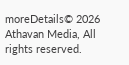moreDetails© 2026 Athavan Media, All rights reserved.